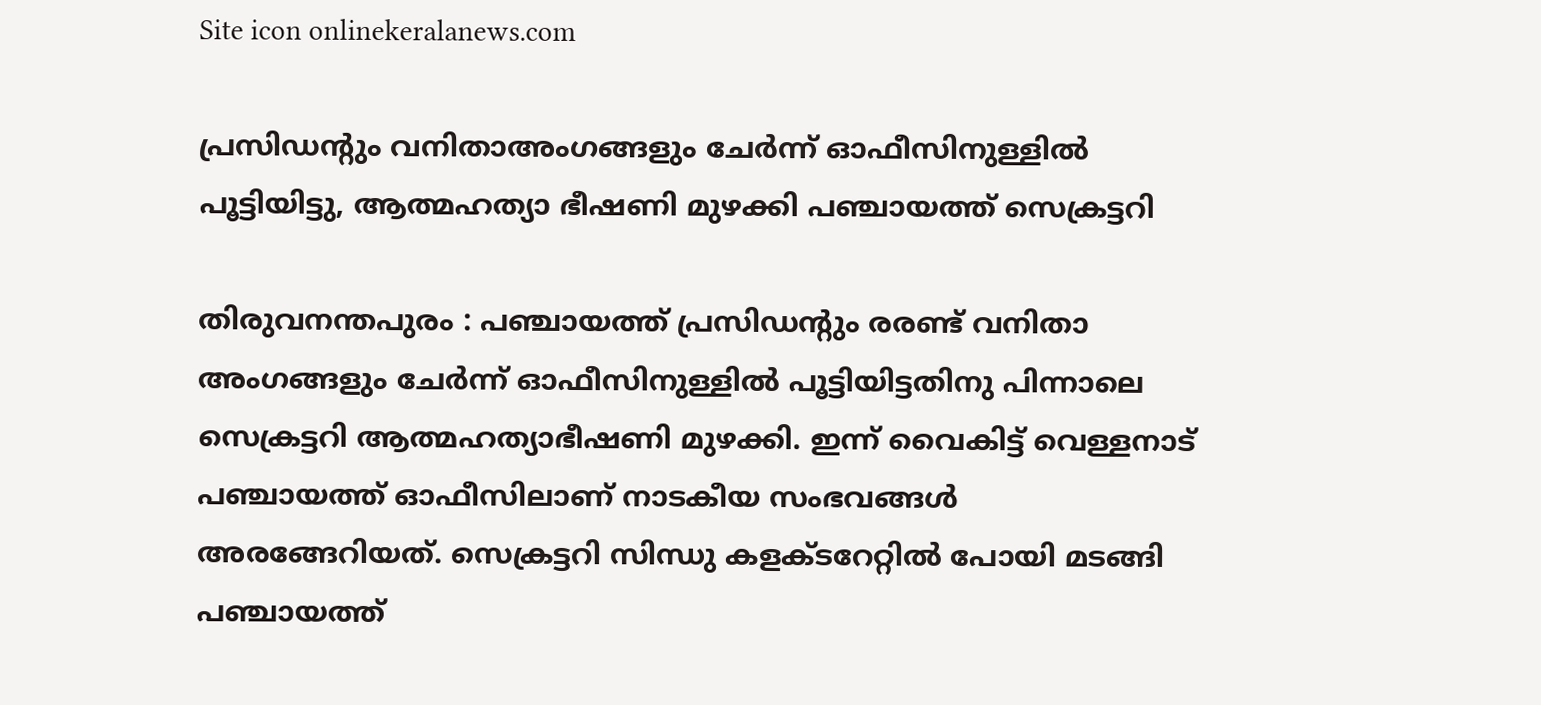Site icon onlinekeralanews.com

പ്രസിഡന്റും വനിതാഅംഗങ്ങളും ചേർന്ന് ഓഫീസിനുള്ളിൽ പൂട്ടിയിട്ടു, ആത്മഹത്യാ ഭീഷണി മുഴക്കി പഞ്ചായത്ത് സെക്രട്ടറി

തിരുവനന്തപുരം : പഞ്ചായത്ത് പ്രസിഡന്റും രരണ്ട് വനിതാ അംഗങ്ങളും ചേർന്ന് ഓഫീസിനുള്ളിൽ പൂട്ടിയിട്ടതിനു പിന്നാലെ സെക്രട്ടറി ആത്മഹത്യാഭീഷണി മുഴക്കി. ഇന്ന് വൈകിട്ട് വെള്ളനാട് പഞ്ചായത്ത് ഓഫീസിലാണ് നാടകീയ സംഭവങ്ങൾ അരങ്ങേറിയത്. സെക്രട്ടറി സിന്ധു കളക്ടറേറ്റിൽ പോയി മടങ്ങി പഞ്ചായത്ത്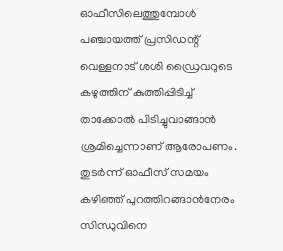ഓഫീസിലെത്തുമ്പോൾ പഞ്ചായത്ത് പ്രസിഡന്റ് വെള്ളനാട് ശശി ഡ്രൈവറുടെ കഴുത്തിന് കുത്തിപ്പിടിച്ച് താക്കോൽ പിടിച്ചുവാങ്ങാൻ ശ്രമിച്ചെന്നാണ് ആരോപണം. തുടർന്ന് ഓഫീസ് സമയം കഴിഞ്ഞ് പുറത്തിറങ്ങാൻനേരം സിന്ധുവിനെ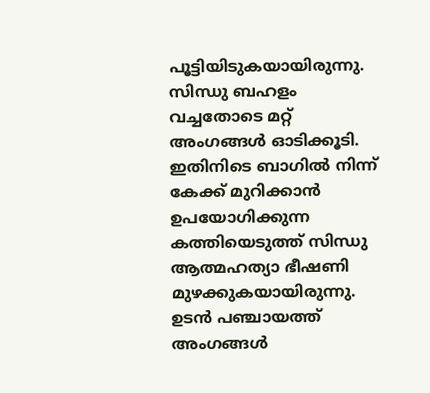പൂട്ടിയിടുകയായിരുന്നു. സിന്ധു ബഹളം വച്ചതോടെ മറ്റ് അംഗങ്ങൾ ഓടിക്കൂടി. ഇതിനിടെ ബാഗിൽ നിന്ന് കേക്ക് മുറിക്കാൻ ഉപയോഗിക്കുന്ന കത്തിയെടുത്ത് സിന്ധു ആത്മഹത്യാ ഭീഷണി മുഴക്കുകയായിരുന്നു. ഉടൻ പഞ്ചായത്ത് അംഗങ്ങൾ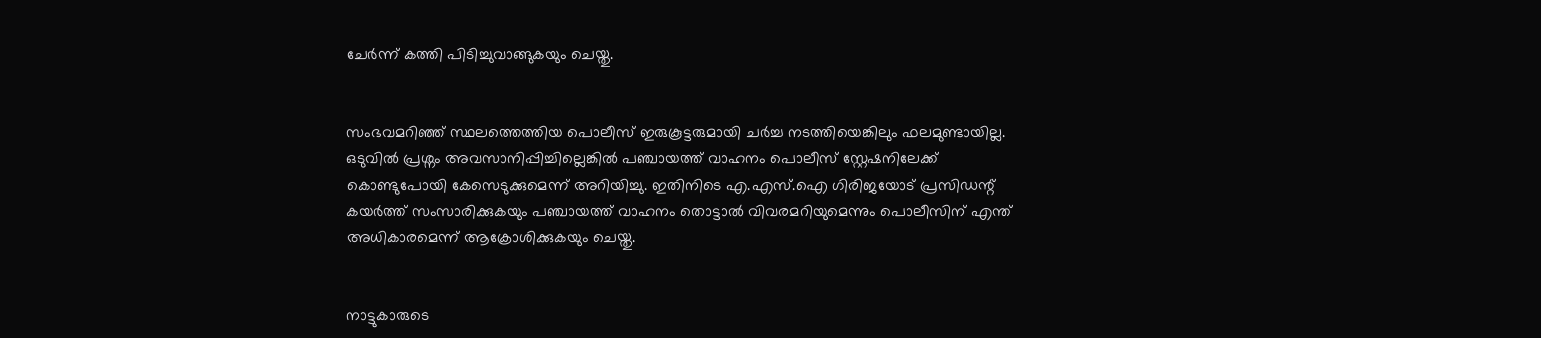ചേർന്ന് കത്തി പിടിച്ചുവാങ്ങുകയും ചെയ്തു.


സംഭവമറിഞ്ഞ് സ്ഥലത്തെത്തിയ പൊലീസ് ഇരുകൂട്ടരുമായി ചർച്ച നടത്തിയെങ്കിലും ഫലമുണ്ടായില്ല. ഒടുവിൽ പ്രശ്നം അവസാനിപ്പിച്ചില്ലെങ്കിൽ പഞ്ചായത്ത് വാഹനം പൊലീസ് സ്റ്റേഷനിലേക്ക് കൊണ്ടുപോയി കേസെടുക്കുമെന്ന് അറിയിച്ചു. ഇതിനിടെ എ.എസ്.ഐ ഗിരിജയോട് പ്രസിഡന്റ് കയർത്ത് സംസാരിക്കുകയും പഞ്ചായത്ത് വാഹനം തൊട്ടാൽ വിവരമറിയുമെന്നും പൊലീസിന് എന്ത് അധികാരമെന്ന് ആക്രോശിക്കുകയും ചെയ്തു.


നാട്ടുകാരുടെ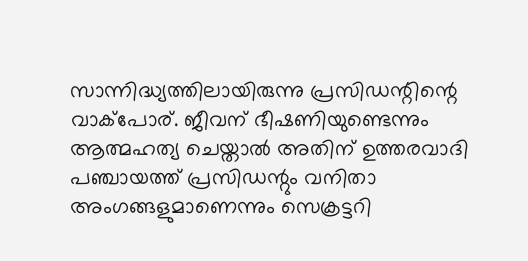സാന്നിദ്ധ്യത്തിലായിരുന്നു പ്രസിഡന്റിന്റെ വാക്‌പോര്. ജീവന് ഭീഷണിയുണ്ടെന്നും ആത്മഹത്യ ചെയ്താൽ അതിന് ഉത്തരവാദി പഞ്ചായത്ത് പ്രസിഡന്റും വനിതാ അംഗങ്ങളുമാണെന്നും സെക്രട്ടറി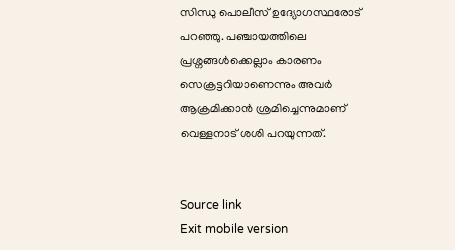സിന്ധു പൊലീസ് ഉദ്യോഗസ്ഥരോട് പറഞ്ഞു. പഞ്ചായത്തിലെ പ്രശ്നങ്ങൾക്കെല്ലാം കാരണം സെക്രട്ടറിയാണെന്നും അവർ ആക്രമിക്കാൻ ശ്രമിച്ചെന്നുമാണ് വെള്ളനാട് ശശി പറയുന്നത്.


Source link
Exit mobile version